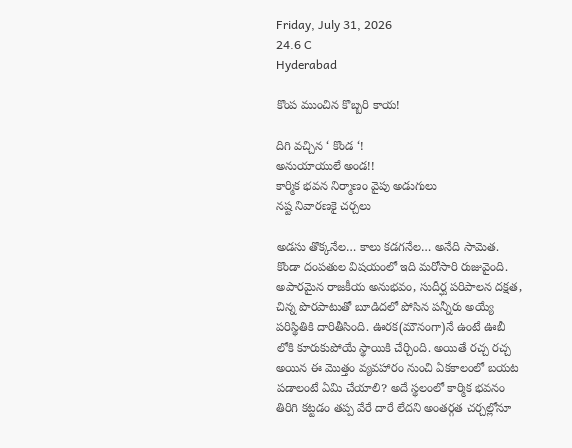Friday, July 31, 2026
24.6 C
Hyderabad

కొంప ముంచిన కొబ్బరి కాయ!

దిగి వచ్చిన ‘ కొండ ‘!
అనుయాయులే అండ!!
కార్మిక భవన నిర్మాణం వైపు అడుగులు
నష్ట నివారణకై చర్చలు

అడసు తొక్కనేల… కాలు కడగనేల… అనేది సామెత. కొండా దంపతుల విషయంలో ఇది మరోసారి రుజువైంది. అపారమైన రాజకీయ అనుభవం, సుదీర్ఘ పరిపాలన దక్షత, చిన్న పొరపాటుతో బూడిదలో పోసిన పన్నీరు అయ్యే పరిస్థితికి దారితీసింది. ఊరక(మౌనంగా)నే ఉంటే ఊబీ లోకి కూరుకుపోయే స్థాయికి చేర్చింది. అయితే రచ్చ రచ్చ అయిన ఈ మొత్తం వ్యవహారం నుంచి ఏకకాలంలో బయట పడాలంటే ఏమి చేయాలి? అదే స్థలంలో కార్మిక భవనం తిరిగి కట్టడం తప్ప వేరే దారే లేదని అంతర్గత చర్చల్లోనూ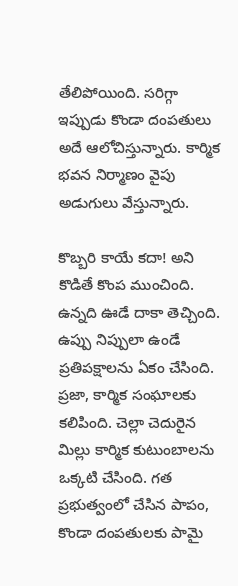తేలిపోయింది. సరిగ్గా ఇప్పుడు కొండా దంపతులు అదే ఆలోచిస్తున్నారు. కార్మిక భవన నిర్మాణం వైపు అడుగులు వేస్తున్నారు.

కొబ్బరి కాయే కదా! అని కొడితే కొంప ముంచింది. ఉన్నది ఊడే దాకా తెచ్చింది. ఉప్పు నిప్పులా ఉండే ప్రతిపక్షాలను ఏకం చేసింది. ప్రజా, కార్మిక సంఘాలకు కలిపింది. చెల్లా చెదురైన మిల్లు కార్మిక కుటుంబాలను ఒక్కటి చేసింది. గత ప్రభుత్వంలో చేసిన పాపం, కొండా దంపతులకు పామై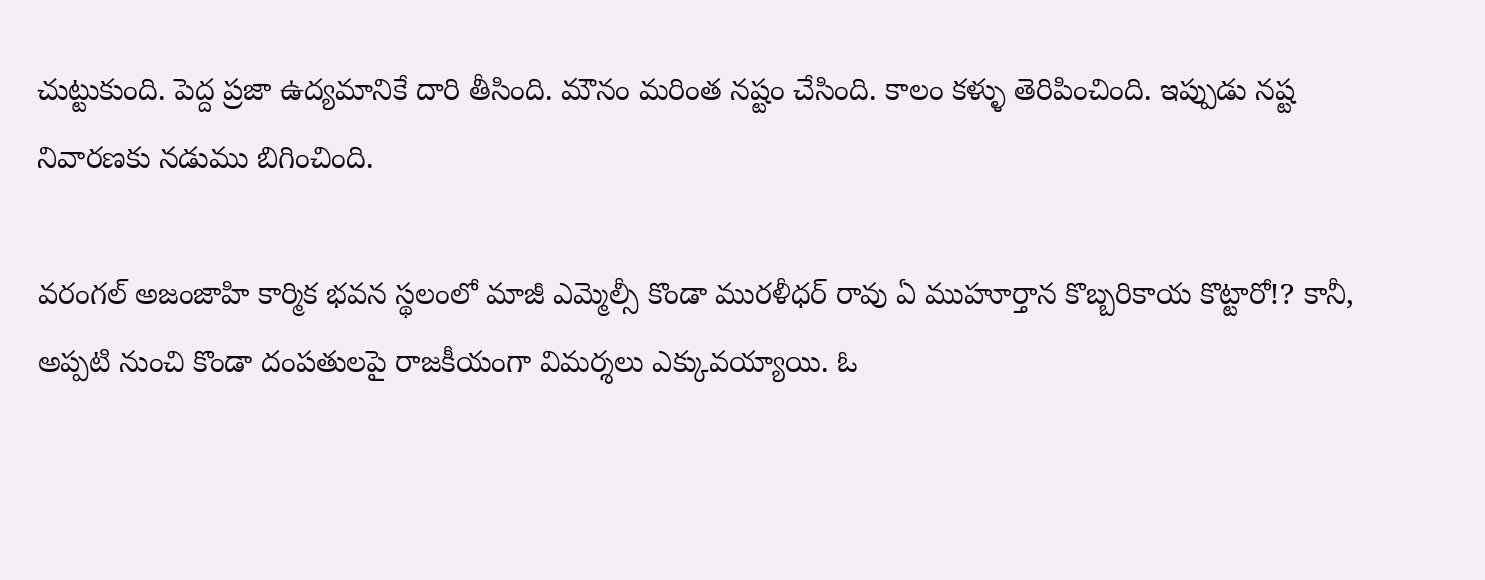చుట్టుకుంది. పెద్ద ప్రజా ఉద్యమానికే దారి తీసింది. మౌనం మరింత నష్టం చేసింది. కాలం కళ్ళు తెరిపించింది. ఇప్పుడు నష్ట నివారణకు నడుము బిగించింది.

వరంగల్ అజంజాహి కార్మిక భవన స్థలంలో మాజీ ఎమ్మెల్సీ కొండా మురళీధర్ రావు ఏ ముహూర్తాన కొబ్బరికాయ కొట్టారో!? కానీ, అప్పటి నుంచి కొండా దంపతులపై రాజకీయంగా విమర్శలు ఎక్కువయ్యాయి. ఓ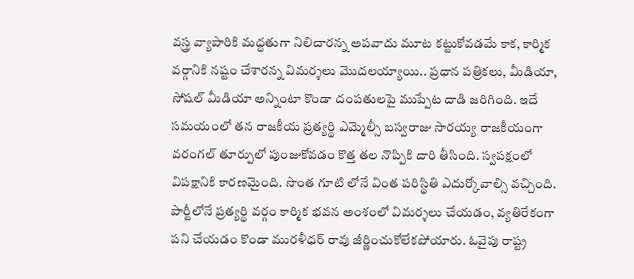వస్త్ర వ్యాపారికి మద్దతుగా నిలిచారన్న అపవాదు మూట కట్టుకోవడమే కాక, కార్మిక వర్గానికి నష్టం చేశారన్న విమర్శలు మొదలయ్యాయి.. ప్రధాన పత్రికలు, మీడియా, సోషల్ మీడియా అన్నింటా కొండా దంపతులపై ముప్పేట దాడి జరిగింది. ఇదే సమయంలో తన రాజకీయ ప్రత్యర్థి ఎమ్మెల్సీ బస్వరాజు సారయ్య రాజకీయంగా వరంగల్ తూర్పులో పుంజుకోవడం కొత్త తల నొప్పికి దారి తీసింది. స్వపక్షంలో విపక్షానికి కారణమైంది. సొంత గూటి లోనే వింత పరిస్థితి ఎదుర్కోవాల్సి వచ్చింది. పార్టీలోనే ప్రత్యర్థి వర్గం కార్మిక భవన అంశంలో విమర్శలు చేయడం, వ్యతిరేకంగా పని చేయడం కొండా మురళీధర్ రావు జీర్ణించుకోలేకపోయారు. ఓవైపు రాష్ట్ర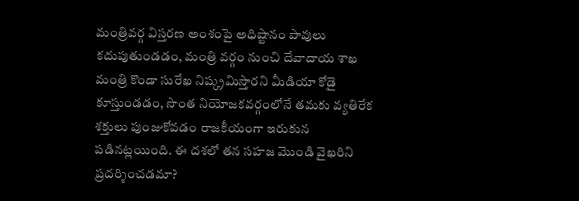మంత్రివర్గ విస్తరణ అంశంపై అధిష్టానం పావులు కదుపుతుండడం, మంత్రి వర్గం నుంచి దేవాదాయ శాఖ మంత్రి కొండా సురేఖ నిష్క్రమిస్తారని మీడియా కోడై కూస్తుండడం, సొంత నియోజకవర్గంలోనే తమకు వ్యతిరేక శక్తులు పుంజుకోవడం రాజకీయంగా ఇరుకున పడినట్లయింది. ఈ దశలో తన సహజ మొండి వైఖరిని ప్రదర్శించడమా?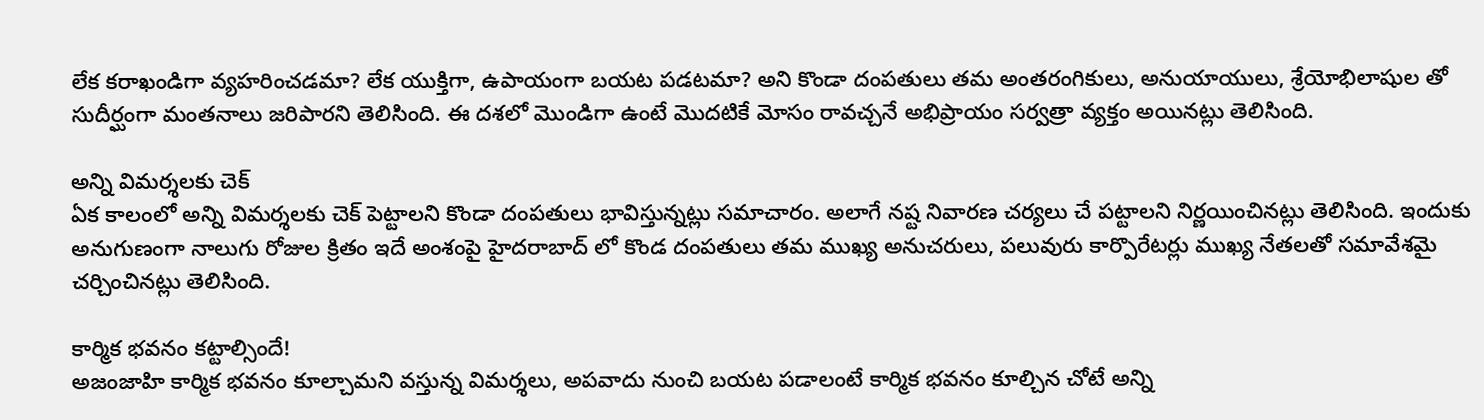లేక కరాఖండిగా వ్యహరించడమా? లేక యుక్తిగా, ఉపాయంగా బయట పడటమా? అని కొండా దంపతులు తమ అంతరంగికులు, అనుయాయులు, శ్రేయోభిలాషుల తో సుదీర్ఘంగా మంతనాలు జరిపారని తెలిసింది. ఈ దశలో మొండిగా ఉంటే మొదటికే మోసం రావచ్చనే అభిప్రాయం సర్వత్రా వ్యక్తం అయినట్లు తెలిసింది.

అన్ని విమర్శలకు చెక్
ఏక కాలంలో అన్ని విమర్శలకు చెక్ పెట్టాలని కొండా దంపతులు భావిస్తున్నట్లు సమాచారం. అలాగే నష్ట నివారణ చర్యలు చే పట్టాలని నిర్ణయించినట్లు తెలిసింది. ఇందుకు అనుగుణంగా నాలుగు రోజుల క్రితం ఇదే అంశంపై హైదరాబాద్ లో కొండ దంపతులు తమ ముఖ్య అనుచరులు, పలువురు కార్పొరేటర్లు ముఖ్య నేతలతో సమావేశమై చర్చించినట్లు తెలిసింది.

కార్మిక భవనం కట్టాల్సిందే!
అజంజాహి కార్మిక భవనం కూల్చామని వస్తున్న విమర్శలు, అపవాదు నుంచి బయట పడాలంటే కార్మిక భవనం కూల్చిన చోటే అన్ని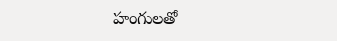హంగులతో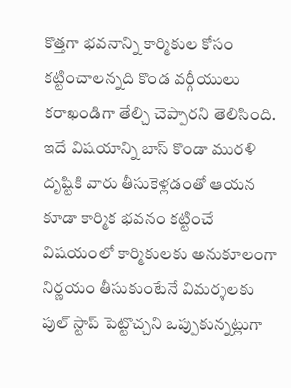కొత్తగా భవనాన్ని కార్మికుల కోసం కట్టించాలన్నది కొండ వర్గీయులు కరాఖండిగా తేల్చి చెప్పారని తెలిసింది. ఇదే విషయాన్ని బాస్ కొండా మురళి దృష్టికి వారు తీసుకెళ్లడంతో ఆయన కూడా కార్మిక భవనం కట్టించే విషయంలో కార్మికులకు అనుకూలంగా నిర్ణయం తీసుకుంటేనే విమర్శలకు పుల్ స్టాప్ పెట్టొచ్చని ఒప్పుకున్నట్లుగా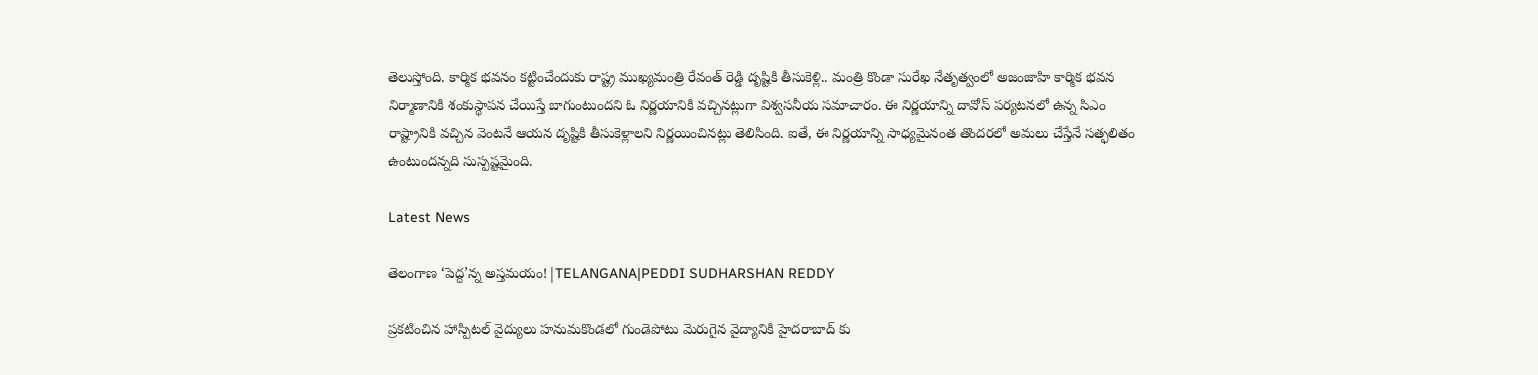తెలుస్తోంది. కార్మిక భవనం కట్టించేందుకు రాష్ట్ర ముఖ్యమంత్రి రేవంత్ రెడ్డి దృష్టికి తీసుకెళ్లి.. మంత్రి కొండా సురేఖ నేతృత్వంలో అజంజాహి కార్మిక భవన నిర్మాణానికి శంకుస్థాపన చేయిస్తే బాగుంటుందని ఓ నిర్ణయానికి వచ్చినట్లుగా విశ్వసనీయ సమాచారం. ఈ నిర్ణయాన్ని దావోస్ పర్యటనలో ఉన్న సిఎం రాష్ట్రానికి వచ్చిన వెంటనే ఆయన దృష్టికి తీసుకెళ్లాలని నిర్ణయించినట్లు తెలిసింది. ఐతే, ఈ నిర్ణయాన్ని సాధ్యమైనంత తొందరలో అమలు చేస్తేనే సత్ఫలితం ఉంటుందన్నది సుస్పష్టమైంది.

Latest News

తెలంగాణ ‘పెద్ద’న్న అస్తమయం!|TELANGANA|PEDDI SUDHARSHAN REDDY

ప్రకటించిన హాస్పిటల్ వైద్యులు హనుమకొండలో గుండెపోటు మెరుగైన వైద్యానికి హైదరాబాద్ కు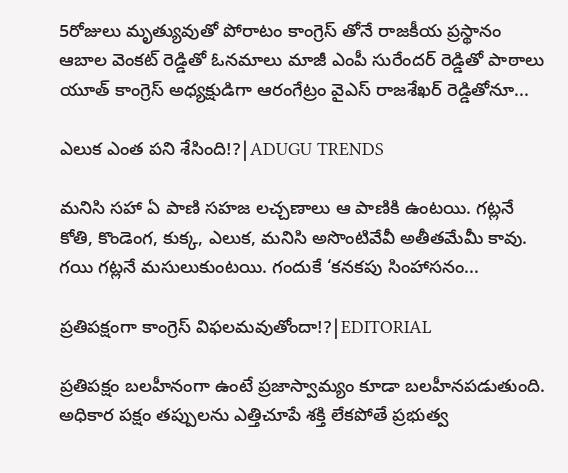5రోజులు మృత్యువుతో పోరాటం కాంగ్రెస్ తోనే రాజకీయ ప్రస్థానం ఆబాల వెంకట్ రెడ్డితో ఓనమాలు మాజీ ఎంపీ సురేందర్ రెడ్డితో పాఠాలు యూత్ కాంగ్రెస్ అధ్యక్షుడిగా ఆరంగేట్రం వైఎస్ రాజశేఖర్ రెడ్డితోనూ...

ఎలుక ఎంత పని శేసింది!?|ADUGU TRENDS

మనిసి సహా ఏ పాణి సహజ లచ్చణాలు ఆ పాణికి ఉంటయి. గట్లనే కోతి, కొండెంగ, కుక్క, ఎలుక, మనిసి అసొంటివేవీ అతీతమేమీ కావు. గయి గట్లనే మసులుకుంటయి. గందుకే ‘కనకపు సింహాసనం...

ప్రతిపక్షంగా కాంగ్రెస్ విఫలమవుతోందా!?|EDITORIAL

ప్రతిపక్షం బలహీనంగా ఉంటే ప్రజాస్వామ్యం కూడా బలహీనపడుతుంది. అధికార పక్షం తప్పులను ఎత్తిచూపే శక్తి లేకపోతే ప్రభుత్వ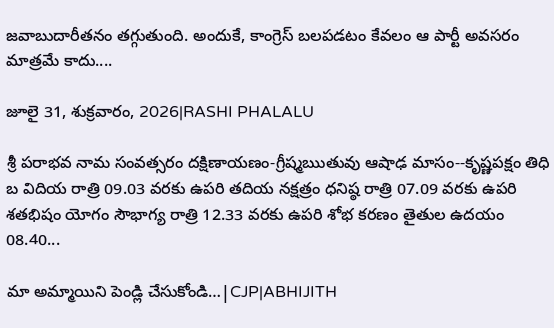జవాబుదారీతనం తగ్గుతుంది. అందుకే, కాంగ్రెస్ బలపడటం కేవలం ఆ పార్టీ అవసరం మాత్రమే కాదు....

జూలై 31, శుక్రవారం, 2026|RASHI PHALALU

శ్రీ పరాభవ నామ సంవత్సరం దక్షిణాయణం-గ్రీష్మఋతువు ఆషాఢ మాసం--కృష్ణపక్షం తిధి బ విదియ రాత్రి 09.03 వరకు ఉపరి తదియ నక్షత్రం ధనిష్ఠ రాత్రి 07.09 వరకు ఉపరి శతభిషం యోగం సౌభాగ్య రాత్రి 12.33 వరకు ఉపరి శోభ కరణం తైతుల ఉదయం 08.40...

మా అమ్మాయిని పెండ్లి చేసుకోండి…|CJP|ABHIJITH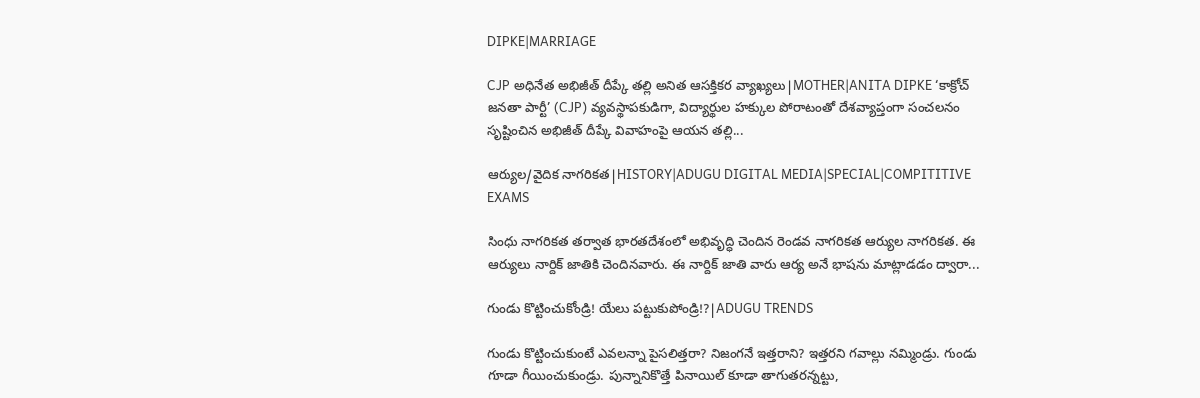DIPKE|MARRIAGE

CJP అధినేత అభిజీత్ దీప్కే తల్లి అనిత ఆసక్తికర వ్యాఖ్యలు|MOTHER|ANITA DIPKE ‘కాక్రోచ్ జనతా పార్టీ’ (CJP) వ్యవస్థాపకుడిగా, విద్యార్థుల హక్కుల పోరాటంతో దేశవ్యాప్తంగా సంచలనం సృష్టించిన అభిజీత్ దీప్కే వివాహంపై ఆయన తల్లి...

ఆర్యుల/వైదిక నాగరికత|HISTORY|ADUGU DIGITAL MEDIA|SPECIAL|COMPITITIVE EXAMS

సింధు నాగరికత తర్వాత భారతదేశంలో అభివృద్ధి చెందిన రెండవ నాగరికత ఆర్యుల నాగరికత. ఈ ఆర్యులు నార్దిక్ జాతికి చెందినవారు. ఈ నార్దిక్ జాతి వారు ఆర్య అనే భాషను మాట్లాడడం ద్వారా...

గుండు కొట్టించుకోండ్రి! యేలు పట్టుకుపోండ్రి!?|ADUGU TRENDS

గుండు కొట్టించుకుంటే ఎవలన్నా పైసలిత్తరా? నిజంగనే ఇత్తరాని? ఇత్తరని గవాల్లు నమ్మిండ్రు. గుండు గూడా గీయించుకుండ్రు. పున్నానికొత్తే పినాయిల్ కూడా తాగుతరన్నట్టు,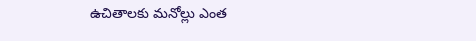ఉచితాలకు మనోల్లు ఎంత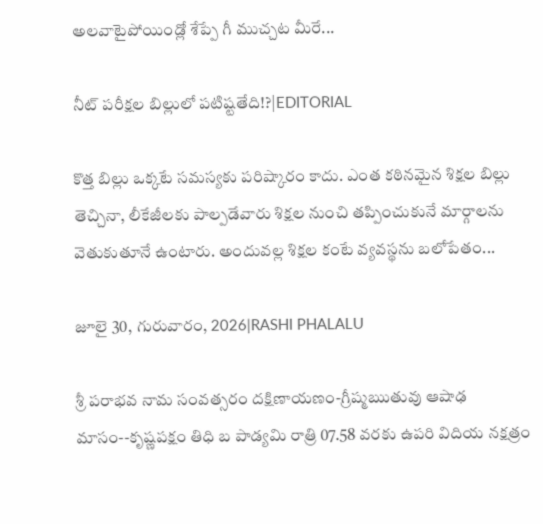అలవాటైపోయిండ్లో శేప్పే గీ ముచ్చట మీరే...

నీట్ పరీక్షల బిల్లులో పటిష్టతేది!?|EDITORIAL

కొత్త బిల్లు ఒక్కటే సమస్యకు పరిష్కారం కాదు. ఎంత కఠినమైన శిక్షల బిల్లు తెచ్చినా, లీకేజీలకు పాల్పడేవారు శిక్షల నుంచి తప్పించుకునే మార్గాలను వెతుకుతూనే ఉంటారు. అందువల్ల శిక్షల కంటే వ్యవస్థను బలోపేతం...

జూలై 30, గురువారం, 2026|RASHI PHALALU

శ్రీ పరాభవ నామ సంవత్సరం దక్షిణాయణం-గ్రీష్మఋతువు ఆషాఢ మాసం--కృష్ణపక్షం తిధి బ పాడ్యమి రాత్రి 07.58 వరకు ఉపరి విదియ నక్షత్రం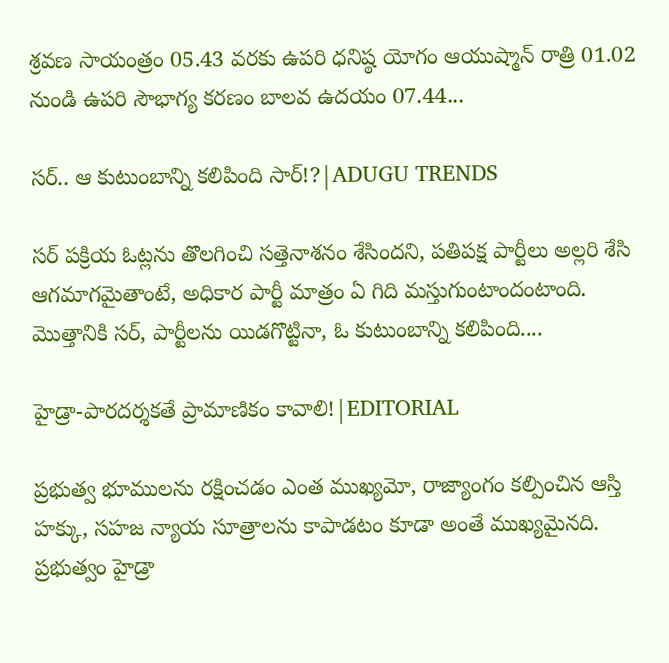శ్రవణ సాయంత్రం 05.43 వరకు ఉపరి ధనిష్ఠ యోగం ఆయుష్మాన్ రాత్రి 01.02 నుండి ఉపరి సౌభాగ్య కరణం బాలవ ఉదయం 07.44...

సర్.. ఆ కుటుంబాన్ని కలిపింది సార్!?|ADUGU TRENDS

సర్ పక్రియ ఓట్లను తొలగించి సత్తెనాశనం శేసిందని, పతిపక్ష పార్టీలు అల్లరి శేసి ఆగమాగమైతాంటే, అధికార పార్టీ మాత్రం ఏ గిది మస్తుగుంటాందంటాంది. మొత్తానికి సర్, పార్టీలను యిడగొట్టినా, ఓ కుటుంబాన్ని కలిపింది....

హైడ్రా-పారదర్శకతే ప్రామాణికం కావాలి!|EDITORIAL

ప్రభుత్వ భూములను రక్షించడం ఎంత ముఖ్యమో, రాజ్యాంగం కల్పించిన ఆస్తి హక్కు, సహజ న్యాయ సూత్రాలను కాపాడటం కూడా అంతే ముఖ్యమైనది. ప్రభుత్వం హైడ్రా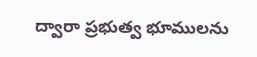ద్వారా ప్రభుత్వ భూములను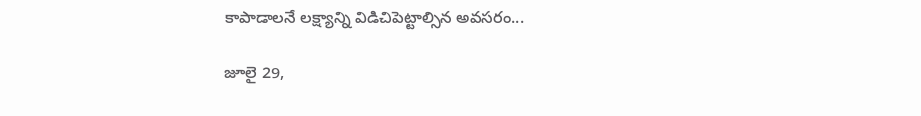కాపాడాలనే లక్ష్యాన్ని విడిచిపెట్టాల్సిన అవసరం...

జూలై 29,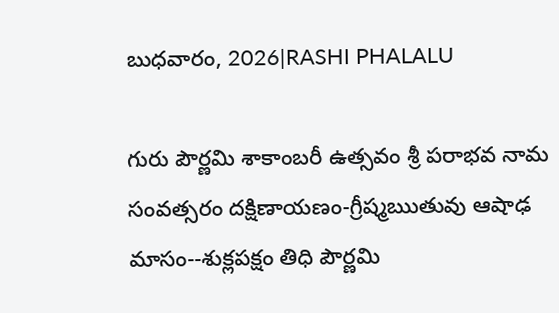బుధవారం, 2026|RASHI PHALALU

గురు పౌర్ణమి శాకాంబరీ ఉత్సవం శ్రీ పరాభవ నామ సంవత్సరం దక్షిణాయణం-గ్రీష్మఋతువు ఆషాఢ మాసం--శుక్లపక్షం తిధి పౌర్ణమి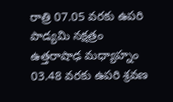రాత్రి 07.05 వరకు ఉపరి పాడ్యమి నక్షత్రం ఉత్తరాషాఢ మధ్యాహ్నం 03.48 వరకు ఉపరి శ్రవణ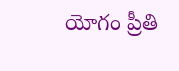యోగం ప్రీతి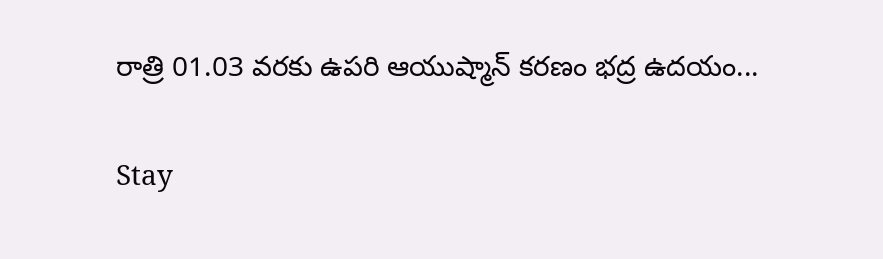రాత్రి 01.03 వరకు ఉపరి ఆయుష్మాన్ కరణం భద్ర ఉదయం...

Stay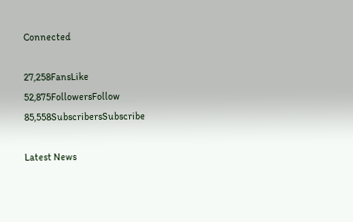Connected

27,258FansLike
52,875FollowersFollow
85,558SubscribersSubscribe

Latest News